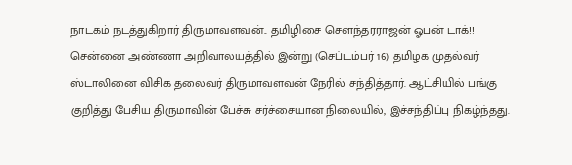நாடகம் நடத்துகிறார் திருமாவளவன்.. தமிழிசை சௌந்தரராஜன் ஓபன் டாக்!!
சென்னை அண்ணா அறிவாலயத்தில் இன்று (செப்டம்பர் 16) தமிழக முதல்வர் ஸ்டாலினை விசிக தலைவர் திருமாவளவன் நேரில் சந்தித்தார். ஆட்சியில் பங்கு குறித்து பேசிய திருமாவின் பேச்சு சர்ச்சையான நிலையில், இச்சந்திப்பு நிகழ்ந்தது.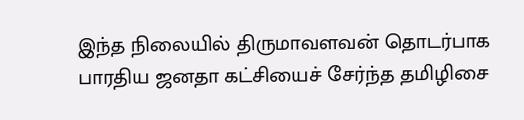இந்த நிலையில் திருமாவளவன் தொடர்பாக பாரதிய ஜனதா கட்சியைச் சேர்ந்த தமிழிசை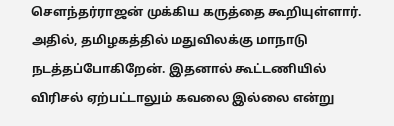சௌந்தர்ராஜன் முக்கிய கருத்தை கூறியுள்ளார்.
அதில், தமிழகத்தில் மதுவிலக்கு மாநாடு நடத்தப்போகிறேன். இதனால் கூட்டணியில் விரிசல் ஏற்பட்டாலும் கவலை இல்லை என்று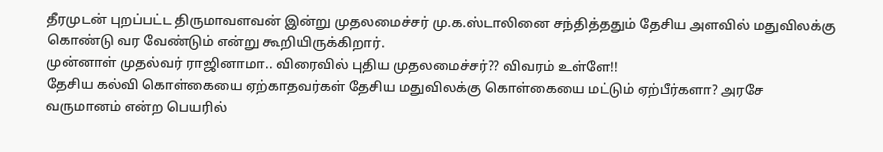தீரமுடன் புறப்பட்ட திருமாவளவன் இன்று முதலமைச்சர் மு.க.ஸ்டாலினை சந்தித்ததும் தேசிய அளவில் மதுவிலக்கு கொண்டு வர வேண்டும் என்று கூறியிருக்கிறார்.
முன்னாள் முதல்வர் ராஜினாமா.. விரைவில் புதிய முதலமைச்சர்?? விவரம் உள்ளே!!
தேசிய கல்வி கொள்கையை ஏற்காதவர்கள் தேசிய மதுவிலக்கு கொள்கையை மட்டும் ஏற்பீர்களா? அரசே வருமானம் என்ற பெயரில்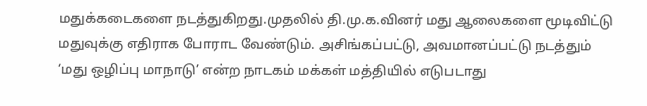மதுக்கடைகளை நடத்துகிறது.முதலில் தி.மு.க.வினர் மது ஆலைகளை மூடிவிட்டு மதுவுக்கு எதிராக போராட வேண்டும். அசிங்கப்பட்டு, அவமானப்பட்டு நடத்தும் ‘மது ஒழிப்பு மாநாடு’ என்ற நாடகம் மக்கள் மத்தியில் எடுபடாது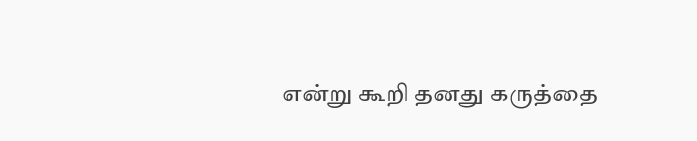என்று கூறி தனது கருத்தை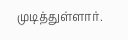முடித்துள்ளார்.